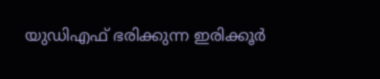യുഡിഎഫ് ഭരിക്കുന്ന ഇരിക്കൂർ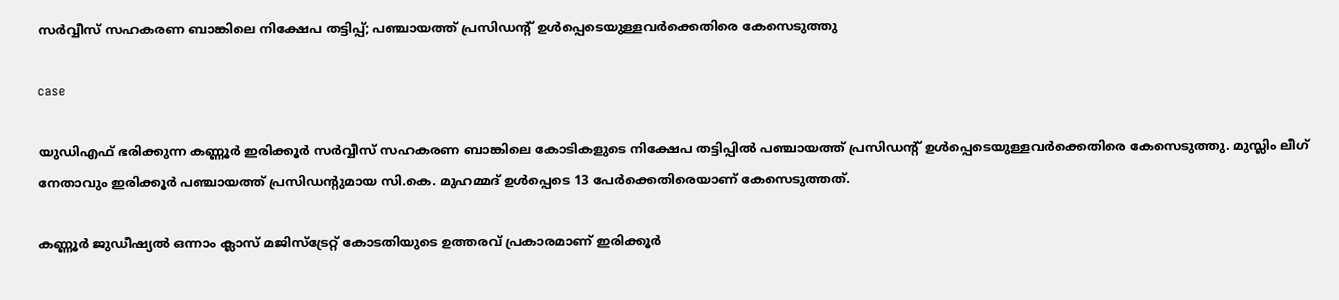സർവ്വീസ് സഹകരണ ബാങ്കിലെ നിക്ഷേപ തട്ടിപ്പ്; പഞ്ചായത്ത് പ്രസിഡൻ്റ് ഉൾപ്പെടെയുള്ളവർക്കെതിരെ കേസെടുത്തു

case

യുഡിഎഫ് ഭരിക്കുന്ന കണ്ണൂർ ഇരിക്കൂർ സർവ്വീസ് സഹകരണ ബാങ്കിലെ കോടികളുടെ നിക്ഷേപ തട്ടിപ്പിൽ പഞ്ചായത്ത് പ്രസിഡൻ്റ് ഉൾപ്പെടെയുള്ളവർക്കെതിരെ കേസെടുത്തു. മുസ്ലിം ലീഗ് നേതാവും ഇരിക്കൂർ പഞ്ചായത്ത് പ്രസിഡൻ്റുമായ സി.കെ. മുഹമ്മദ് ഉൾപ്പെടെ 13 പേർക്കെതിരെയാണ് കേസെടുത്തത്.

കണ്ണൂർ ജുഡീഷ്യൽ ഒന്നാം ക്ലാസ് മജിസ്ട്രേറ്റ് കോടതിയുടെ ഉത്തരവ് പ്രകാരമാണ് ഇരിക്കൂർ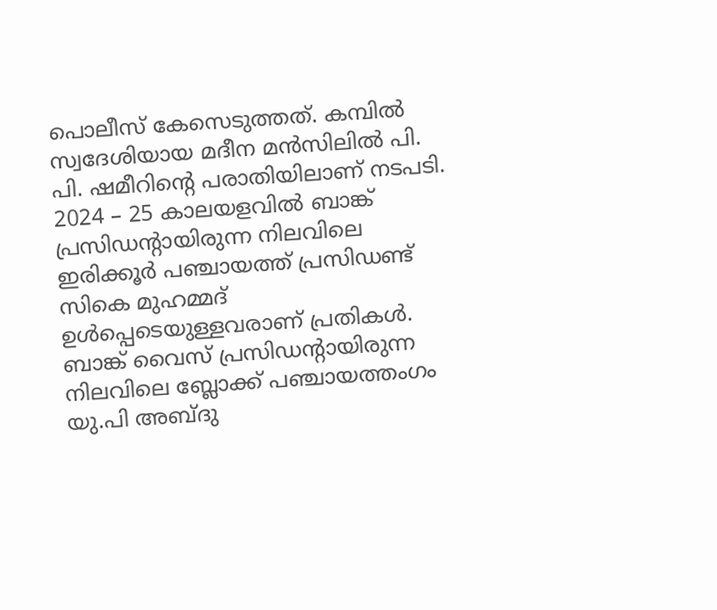പൊലീസ് കേസെടുത്തത്. കമ്പിൽ സ്വദേശിയായ മദീന മൻസിലിൽ പി. പി. ഷമീറിൻ്റെ പരാതിയിലാണ് നടപടി. 2024 – 25 കാലയളവിൽ ബാങ്ക് പ്രസിഡൻ്റായിരുന്ന നിലവിലെ ഇരിക്കൂർ പഞ്ചായത്ത് പ്രസിഡണ്ട് സികെ മുഹമ്മദ് ഉൾപ്പെടെയുള്ളവരാണ് പ്രതികൾ. ബാങ്ക് വൈസ് പ്രസിഡൻ്റായിരുന്ന നിലവിലെ ബ്ലോക്ക് പഞ്ചായത്തംഗം യു.പി അബ്‌ദു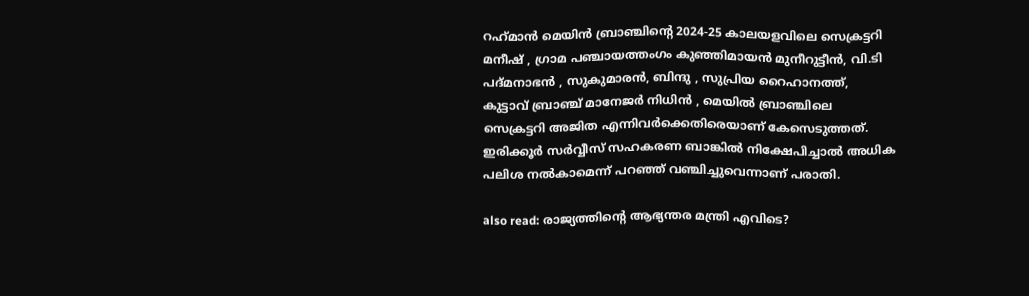റഹ്‌മാൻ മെയിൻ ബ്രാഞ്ചിൻ്റെ 2024-25 കാലയളവിലെ സെക്രട്ടറി മനീഷ് , ഗ്രാമ പഞ്ചായത്തംഗം കുഞ്ഞിമായൻ മുനീറുട്ടീൻ, വി.ടി പദ്മനാഭൻ , സുകുമാരൻ, ബിന്ദു , സുപ്രിയ റൈഹാനത്ത്, കുട്ടാവ് ബ്രാഞ്ച് മാനേജർ നിധിൻ , മെയിൽ ബ്രാഞ്ചിലെ സെക്രട്ടറി അജിത എന്നിവർക്കെതിരെയാണ് കേസെടുത്തത്. ഇരിക്കൂർ സർവ്വീസ് സഹകരണ ബാങ്കിൽ നിക്ഷേപിച്ചാൽ അധിക പലിശ നൽകാമെന്ന് പറഞ്ഞ് വഞ്ചിച്ചുവെന്നാണ് പരാതി.

also read: രാജ്യത്തിന്റെ ആഭ്യന്തര മന്ത്രി എവിടെ?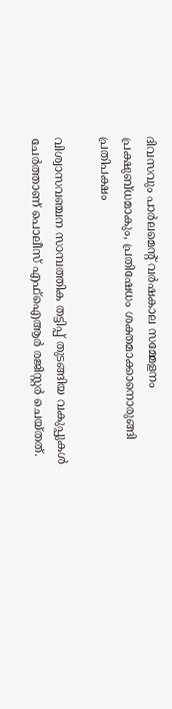ദിവസവും പാർലമെന്റ് വർഷകാല സമ്മേളനം പ്രക്ഷുബ്ധമാകും, പ്രതിഷേധം ശക്തമാക്കാനൊരുങ്ങി പ്രതിപക്ഷം

വിശ്വാസവഞ്ചന സാമ്പത്തിക തട്ടിപ്പ് തുടങ്ങിയ വകുപ്പുകൾ ചേർത്താണ് പൊലീസ് എഫ്ഐആർ രജിസ്റ്റ‍ർ ചെയ്തത്.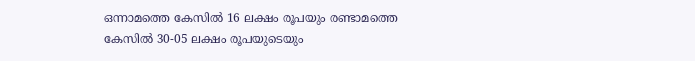ഒന്നാമത്തെ കേസിൽ 16 ലക്ഷം രൂപയും രണ്ടാമത്തെ കേസിൽ 30-05 ലക്ഷം രൂപയുടെയും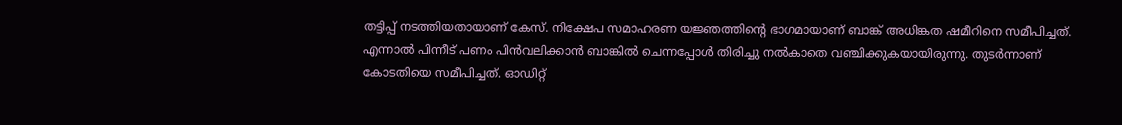തട്ടിപ്പ് നടത്തിയതായാണ് കേസ്. നിക്ഷേപ സമാഹരണ യജ്ഞത്തിൻ്റെ ഭാഗമായാണ് ബാങ്ക് അധിങ്കത ഷമീറിനെ സമീപിച്ചത്. എന്നാൽ പിന്നീട് പണം പിൻവലിക്കാൻ ബാങ്കിൽ ചെന്നപ്പോൾ തിരിച്ചു നൽകാതെ വഞ്ചിക്കുകയായിരുന്നു. തുടർന്നാണ് കോടതിയെ സമീപിച്ചത്. ഓഡിറ്റ്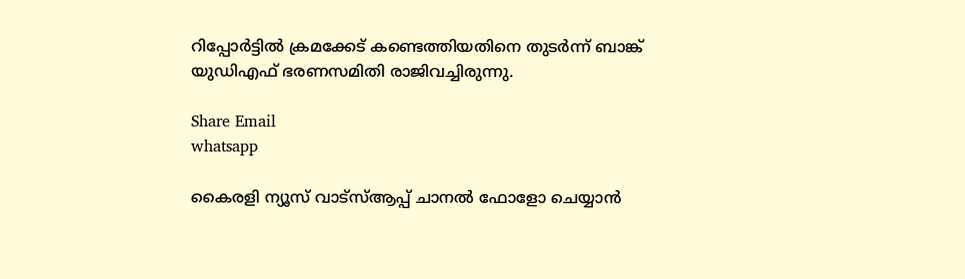റിപ്പോർട്ടിൽ ക്രമക്കേട് കണ്ടെത്തിയതിനെ തുടർന്ന് ബാങ്ക് യുഡിഎഫ് ഭരണസമിതി രാജിവച്ചിരുന്നു.

Share Email
whatsapp

കൈരളി ന്യൂസ് വാട്‌സ്ആപ്പ് ചാനല്‍ ഫോളോ ചെയ്യാന്‍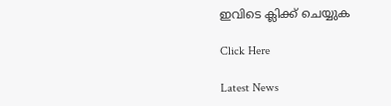ഇവിടെ ക്ലിക്ക് ചെയ്യുക

Click Here

Latest News